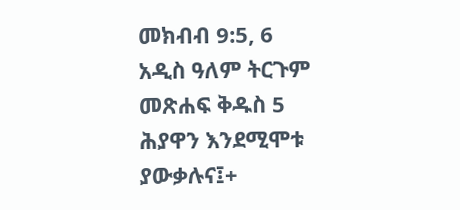መክብብ 9:5, 6 አዲስ ዓለም ትርጉም መጽሐፍ ቅዱስ 5 ሕያዋን እንደሚሞቱ ያውቃሉና፤+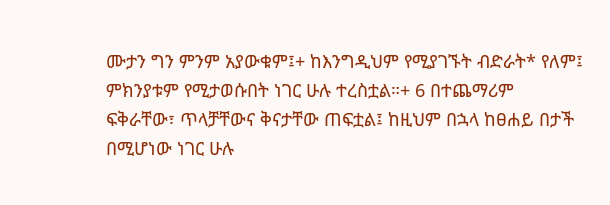ሙታን ግን ምንም አያውቁም፤+ ከእንግዲህም የሚያገኙት ብድራት* የለም፤ ምክንያቱም የሚታወሱበት ነገር ሁሉ ተረስቷል።+ 6 በተጨማሪም ፍቅራቸው፣ ጥላቻቸውና ቅናታቸው ጠፍቷል፤ ከዚህም በኋላ ከፀሐይ በታች በሚሆነው ነገር ሁሉ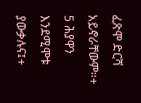ፈጽሞ ድርሻ አይኖራቸውም።+
5 ሕያዋን እንደሚሞቱ ያውቃሉና፤+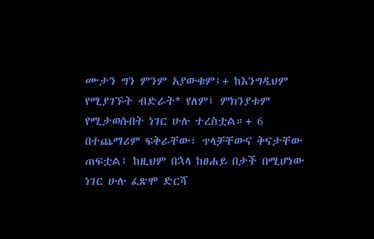ሙታን ግን ምንም አያውቁም፤+ ከእንግዲህም የሚያገኙት ብድራት* የለም፤ ምክንያቱም የሚታወሱበት ነገር ሁሉ ተረስቷል።+ 6 በተጨማሪም ፍቅራቸው፣ ጥላቻቸውና ቅናታቸው ጠፍቷል፤ ከዚህም በኋላ ከፀሐይ በታች በሚሆነው ነገር ሁሉ ፈጽሞ ድርሻ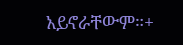አይኖራቸውም።+